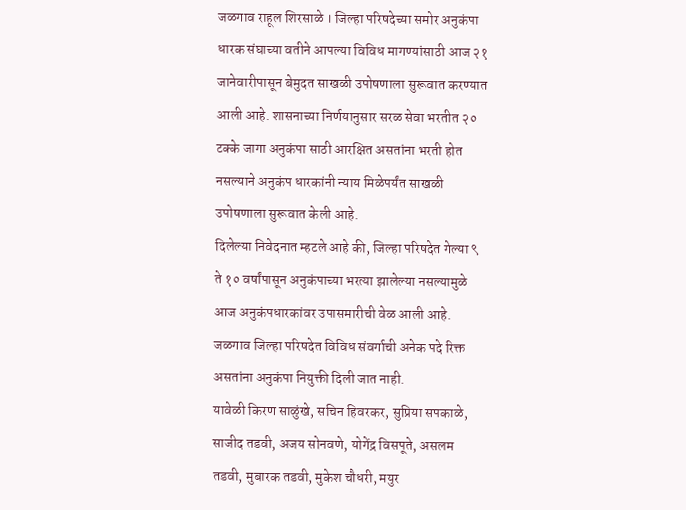जळगाव राहूल शिरसाळे । जिल्हा परिषदेच्या समोर अनुकंपा धारक संघाच्या वतीने आपल्या विविध मागण्यांसाठी आज २१ जानेवारीपासून बेमुदत साखळी उपोषणाला सुरूवात करण्यात आली आहे. शासनाच्या निर्णयानुसार सरळ सेवा भरतीत २० टक्के जागा अनुकंपा साठी आरक्षित असतांना भरती होत नसल्याने अनुकंप धारकांनी न्याय मिळेपर्यंत साखळी उपोषणाला सुरूवात केली आहे.
दिलेल्या निवेदनात म्हटले आहे की, जिल्हा परिषदेत गेल्या ९ ते १० वर्षांपासून अनुकंपाच्या भरत्या झालेल्या नसल्यामुळे आज अनुकंपधारकांवर उपासमारीची वेळ आली आहे. जळगाव जिल्हा परिषदेत विविध संवर्गाची अनेक पदे रिक्त असतांना अनुकंपा नियुक्ती दिली जात नाही.
यावेळी किरण साळुंखे, सचिन हिवरकर, सुप्रिया सपकाळे, साजीद तडवी, अजय सोनवणे, योगेंद्र विसपूते, असलम तडवी, मुबारक तडवी, मुकेश चौधरी, मयुर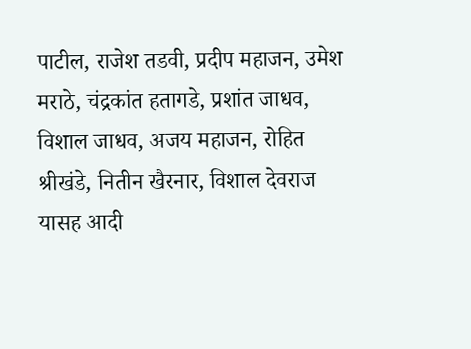पाटील, राजेश तडवी, प्रदीप महाजन, उमेश मराठे, चंद्रकांत हतागडे, प्रशांत जाधव, विशाल जाधव, अजय महाजन, रोहित श्रीखंडे, नितीन खैरनार, विशाल देवराज यासह आदी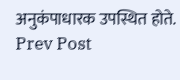अनुकंपाधारक उपस्थित होते.
Prev Post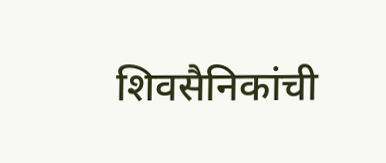शिवसैनिकांची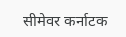सीमेवर कर्नाटक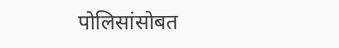पोलिसांसोबत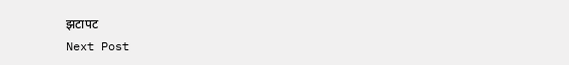झटापट
Next Post